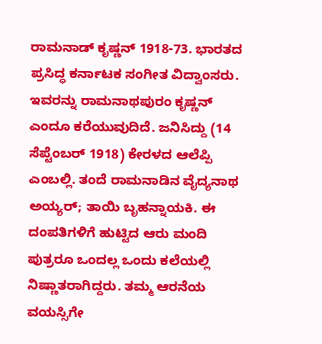ರಾಮನಾಡ್ ಕೃಷ್ಣನ್ 1918-73. ಭಾರತದ ಪ್ರಸಿದ್ಧ ಕರ್ನಾಟಕ ಸಂಗೀತ ವಿದ್ವಾಂಸರು. ಇವರನ್ನು ರಾಮನಾಥಪುರಂ ಕೃಷ್ಣನ್ ಎಂದೂ ಕರೆಯುವುದಿದೆ. ಜನಿಸಿದ್ದು (14 ಸೆಪ್ಟೆಂಬರ್ 1918) ಕೇರಳದ ಆಲೆಪ್ಪಿ ಎಂಬಲ್ಲಿ. ತಂದೆ ರಾಮನಾಡಿನ ವೈದ್ಯನಾಥ ಅಯ್ಯರ್; ತಾಯಿ ಬೃಹನ್ನಾಯಕಿ. ಈ ದಂಪತಿಗಳಿಗೆ ಹುಟ್ಟಿದ ಆರು ಮಂದಿ ಪುತ್ರರೂ ಒಂದಲ್ಲ ಒಂದು ಕಲೆಯಲ್ಲಿ ನಿಷ್ಣಾತರಾಗಿದ್ದರು. ತಮ್ಮ ಆರನೆಯ ವಯಸ್ಸಿಗೇ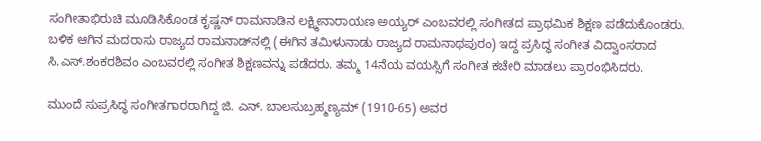ಸಂಗೀತಾಭಿರುಚಿ ಮೂಡಿಸಿಕೊಂಡ ಕೃಷ್ಣನ್ ರಾಮನಾಡಿನ ಲಕ್ಷ್ಮೀನಾರಾಯಣ ಅಯ್ಯರ್ ಎಂಬವರಲ್ಲಿ ಸಂಗೀತದ ಪ್ರಾಥಮಿಕ ಶಿಕ್ಷಣ ಪಡೆದುಕೊಂಡರು. ಬಳಿಕ ಆಗಿನ ಮದರಾಸು ರಾಜ್ಯದ ರಾಮನಾಡ್‍ನಲ್ಲಿ (ಈಗಿನ ತಮಿಳುನಾಡು ರಾಜ್ಯದ ರಾಮನಾಥಪುರಂ) ಇದ್ದ ಪ್ರಸಿದ್ಧ ಸಂಗೀತ ವಿದ್ವಾಂಸರಾದ ಸಿ.ಎಸ್.ಶಂಕರಶಿವಂ ಎಂಬವರಲ್ಲಿ ಸಂಗೀತ ಶಿಕ್ಷಣವನ್ನು ಪಡೆದರು. ತಮ್ಮ 14ನೆಯ ವಯಸ್ಸಿಗೆ ಸಂಗೀತ ಕಚೇರಿ ಮಾಡಲು ಪ್ರಾರಂಭಿಸಿದರು.

ಮುಂದೆ ಸುಪ್ರಸಿದ್ಧ ಸಂಗೀತಗಾರರಾಗಿದ್ದ ಜಿ. ಎನ್. ಬಾಲಸುಬ್ರಹ್ಮಣ್ಯಮ್ (1910-65) ಅವರ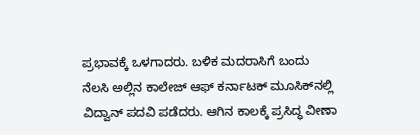ಪ್ರಭಾವಕ್ಕೆ ಒಳಗಾದರು. ಬಳಿಕ ಮದರಾಸಿಗೆ ಬಂದು ನೆಲಸಿ ಅಲ್ಲಿನ ಕಾಲೇಜ್ ಆಫ್ ಕರ್ನಾಟಕ್ ಮೂಸಿಕ್‍ನಲ್ಲಿ ವಿದ್ವಾನ್ ಪದವಿ ಪಡೆದರು. ಆಗಿನ ಕಾಲಕ್ಕೆ ಪ್ರಸಿದ್ಧ ವೀಣಾ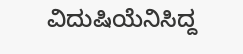ವಿದುಷಿಯೆನಿಸಿದ್ದ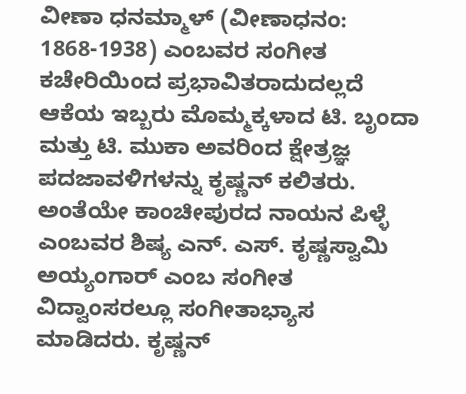ವೀಣಾ ಧನಮ್ಮಾಳ್ (ವೀಣಾಧನಂ: 1868-1938) ಎಂಬವರ ಸಂಗೀತ ಕಚೇರಿಯಿಂದ ಪ್ರಭಾವಿತರಾದುದಲ್ಲದೆ ಆಕೆಯ ಇಬ್ಬರು ಮೊಮ್ಮಕ್ಕಳಾದ ಟಿ. ಬೃಂದಾ ಮತ್ತು ಟಿ. ಮುಕಾ ಅವರಿಂದ ಕ್ಷೇತ್ರಜ್ಞ ಪದಜಾವಳಿಗಳನ್ನು ಕೃಷ್ಣನ್ ಕಲಿತರು. ಅಂತೆಯೇ ಕಾಂಚೀಪುರದ ನಾಯನ ಪಿಳ್ಳೆ ಎಂಬವರ ಶಿಷ್ಯ ಎನ್. ಎಸ್. ಕೃಷ್ಣಸ್ವಾಮಿ ಅಯ್ಯಂಗಾರ್ ಎಂಬ ಸಂಗೀತ ವಿದ್ವಾಂಸರಲ್ಲೂ ಸಂಗೀತಾಭ್ಯಾಸ ಮಾಡಿದರು. ಕೃಷ್ಣನ್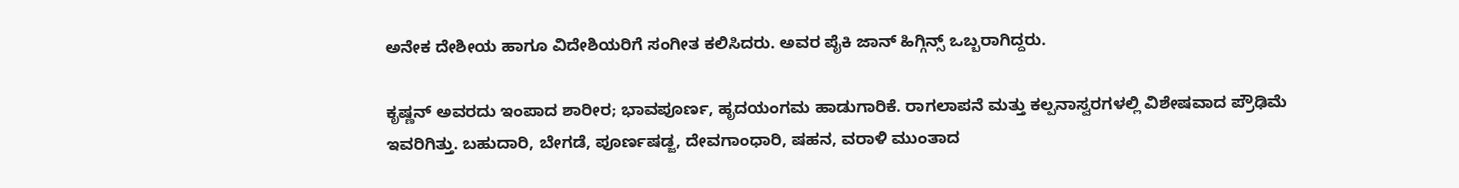ಅನೇಕ ದೇಶೀಯ ಹಾಗೂ ವಿದೇಶಿಯರಿಗೆ ಸಂಗೀತ ಕಲಿಸಿದರು. ಅವರ ಪೈಕಿ ಜಾನ್ ಹಿಗ್ಗಿನ್ಸ್ ಒಬ್ಬರಾಗಿದ್ದರು.

ಕೃಷ್ಣನ್ ಅವರದು ಇಂಪಾದ ಶಾರೀರ; ಭಾವಪೂರ್ಣ, ಹೃದಯಂಗಮ ಹಾಡುಗಾರಿಕೆ. ರಾಗಲಾಪನೆ ಮತ್ತು ಕಲ್ಪನಾಸ್ವರಗಳಲ್ಲಿ ವಿಶೇಷವಾದ ಪ್ರೌಢಿಮೆ ಇವರಿಗಿತ್ತು. ಬಹುದಾರಿ, ಬೇಗಡೆ, ಪೂರ್ಣಷಡ್ಜ, ದೇವಗಾಂಧಾರಿ, ಷಹನ, ವರಾಳಿ ಮುಂತಾದ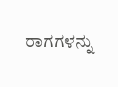ರಾಗಗಳನ್ನು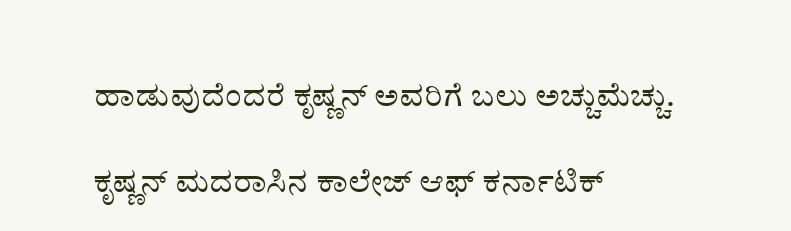ಹಾಡುವುದೆಂದರೆ ಕೃಷ್ಣನ್ ಅವರಿಗೆ ಬಲು ಅಚ್ಚುಮೆಚ್ಚು.

ಕೃಷ್ಣನ್ ಮದರಾಸಿನ ಕಾಲೇಜ್ ಆಫ್ ಕರ್ನಾಟಿಕ್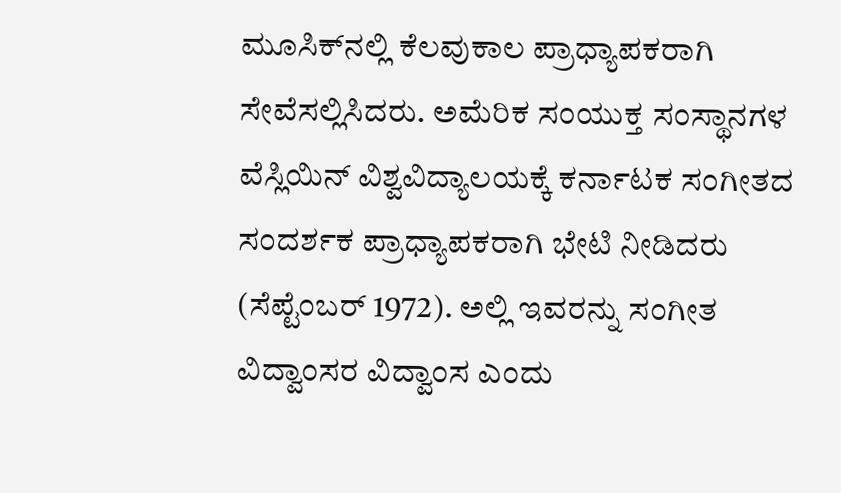ಮೂಸಿಕ್‍ನಲ್ಲಿ ಕೆಲವುಕಾಲ ಪ್ರಾಧ್ಯಾಪಕರಾಗಿ ಸೇವೆಸಲ್ಲಿಸಿದರು. ಅಮೆರಿಕ ಸಂಯುಕ್ತ ಸಂಸ್ಥಾನಗಳ ವೆಸ್ಲಿಯಿನ್ ವಿಶ್ವವಿದ್ಯಾಲಯಕ್ಕೆ ಕರ್ನಾಟಕ ಸಂಗೀತದ ಸಂದರ್ಶಕ ಪ್ರಾಧ್ಯಾಪಕರಾಗಿ ಭೇಟಿ ನೀಡಿದರು (ಸೆಪ್ಟೆಂಬರ್ 1972). ಅಲ್ಲಿ ಇವರನ್ನು ಸಂಗೀತ ವಿದ್ವಾಂಸರ ವಿದ್ವಾಂಸ ಎಂದು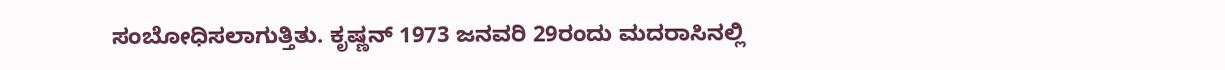ಸಂಬೋಧಿಸಲಾಗುತ್ತಿತು. ಕೃಷ್ಣನ್ 1973 ಜನವರಿ 29ರಂದು ಮದರಾಸಿನಲ್ಲಿ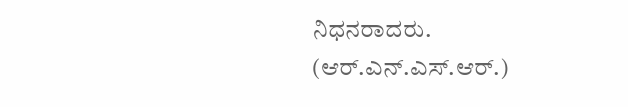ನಿಧನರಾದರು.
(ಆರ್.ಎನ್.ಎಸ್.ಆರ್.)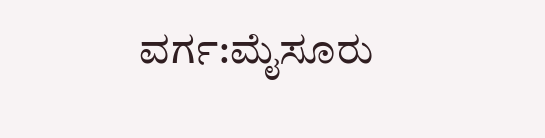ವರ್ಗ:ಮೈಸೂರು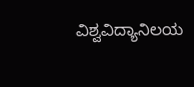ವಿಶ್ವವಿದ್ಯಾನಿಲಯ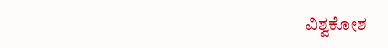ವಿಶ್ವಕೋಶ